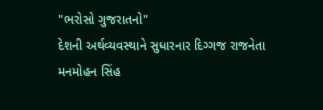"ભરોસો ગુજરાતનો"
દેશની અર્થવ્યવસ્થાને સુધારનાર દિગ્ગજ રાજનેતા મનમોહન સિંહ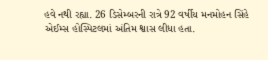હવે નથી રહ્યા. 26 ડિસેમ્બરની રાત્રે 92 વર્ષીય મનમોહન સિંહે એઈમ્સ હોસ્પિટલમાં અંતિમ શ્વાસ લીધા હતા.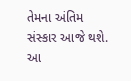તેમના અંતિમ સંસ્કાર આજે થશે. આ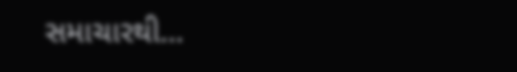સમાચારથી…